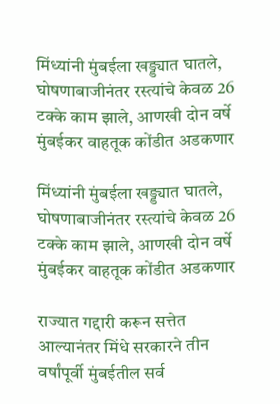मिंध्यांनी मुंबईला खड्ड्यात घातले, घोषणाबाजीनंतर रस्त्यांचे केवळ 26 टक्के काम झाले, आणखी दोन वर्षे मुंबईकर वाहतूक कोंडीत अडकणार

मिंध्यांनी मुंबईला खड्ड्यात घातले, घोषणाबाजीनंतर रस्त्यांचे केवळ 26 टक्के काम झाले, आणखी दोन वर्षे मुंबईकर वाहतूक कोंडीत अडकणार

राज्यात गद्दारी करून सत्तेत आल्यानंतर मिंधे सरकारने तीन वर्षांपूर्वी मुंबईतील सर्व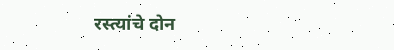रस्त्यांचे दोन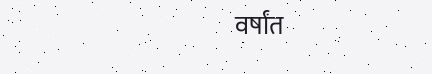वर्षांत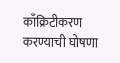काँक्रिटीकरण करण्याची घोषणा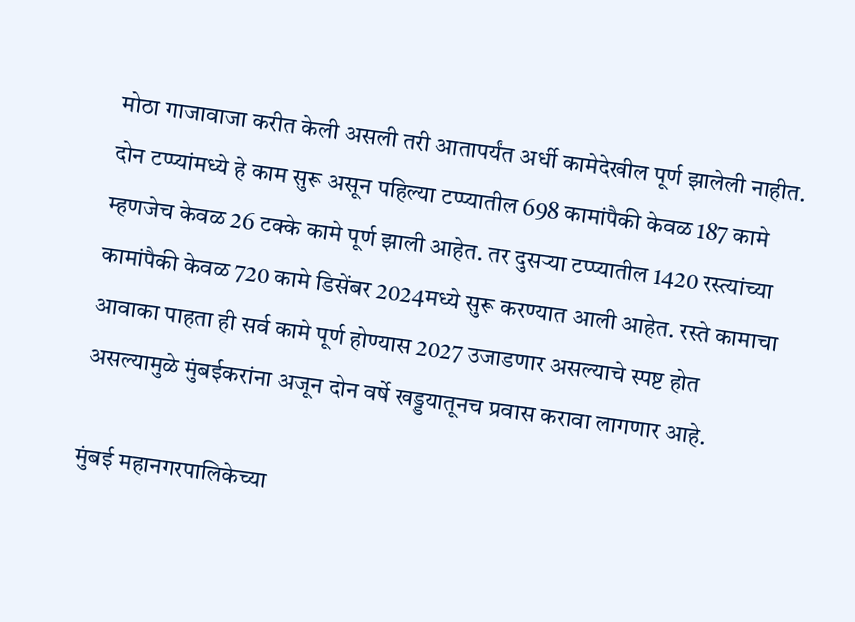मोठा गाजावाजा करीत केली असली तरी आतापर्यंत अर्धी कामेदेखील पूर्ण झालेली नाहीत. दोन टप्प्यांमध्ये हे काम सुरू असून पहिल्या टप्प्यातील 698 कामांपैकी केवळ 187 कामे म्हणजेच केवळ 26 टक्के कामे पूर्ण झाली आहेत. तर दुसऱ्या टप्प्यातील 1420 रस्त्यांच्या कामांपैकी केवळ 720 कामे डिसेंबर 2024मध्ये सुरू करण्यात आली आहेत. रस्ते कामाचा आवाका पाहता ही सर्व कामे पूर्ण होण्यास 2027 उजाडणार असल्याचे स्पष्ट होत असल्यामुळे मुंबईकरांना अजून दोन वर्षे खड्डयातूनच प्रवास करावा लागणार आहे.

मुंबई महानगरपालिकेच्या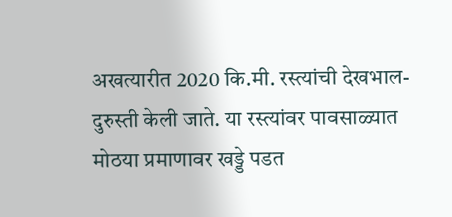अखत्यारीत 2020 कि.मी. रस्त्यांची देखभाल-दुरुस्ती केली जाते. या रस्त्यांवर पावसाळ्यात मोठया प्रमाणावर खड्डे पडत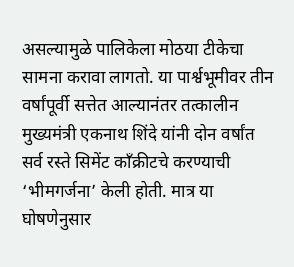असल्यामुळे पालिकेला मोठया टीकेचा सामना करावा लागतो. या पार्श्वभूमीवर तीन वर्षांपूर्वी सत्तेत आल्यानंतर तत्कालीन मुख्यमंत्री एकनाथ शिंदे यांनी दोन वर्षांत सर्व रस्ते सिमेंट काँक्रीटचे करण्याची ‘भीमगर्जना’ केली होती. मात्र या घोषणेनुसार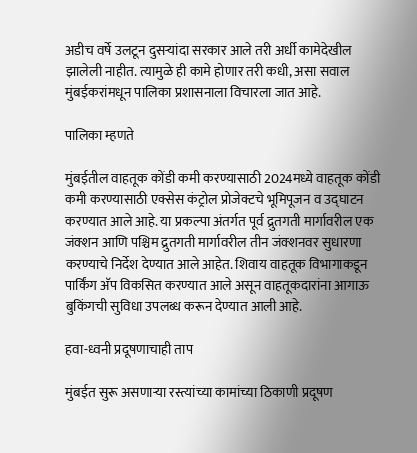अडीच वर्षे उलटून दुसऱ्यांदा सरकार आले तरी अर्धी कामेदेखील झालेली नाहीत. त्यामुळे ही कामे होणार तरी कधी, असा सवाल मुंबईकरांमधून पालिका प्रशासनाला विचारला जात आहे.

पालिका म्हणते

मुंबईतील वाहतूक कोंडी कमी करण्यासाठी 2024मध्ये वाहतूक कोंडी कमी करण्यासाठी एक्सेस कंट्रोल प्रोजेक्टचे भूमिपूजन व उद्घाटन करण्यात आले आहे. या प्रकल्पा अंतर्गत पूर्व द्रुतगती मार्गावरील एक जंक्शन आणि पश्चिम द्रुतगती मार्गावरील तीन जंक्शनवर सुधारणा करण्याचे निर्देश देण्यात आले आहेत. शिवाय वाहतूक विभागाकडून पार्किंग अ‍ॅप विकसित करण्यात आले असून वाहतूकदारांना आगाऊ बुकिंगची सुविधा उपलब्ध करून देण्यात आली आहे.

हवा-ध्वनी प्रदूषणाचाही ताप

मुंबईत सुरू असणाऱ्या रस्त्यांच्या कामांच्या ठिकाणी प्रदूषण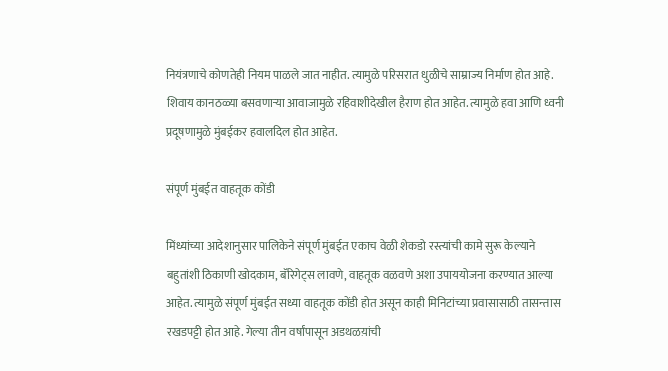नियंत्रणाचे कोणतेही नियम पाळले जात नाहीत. त्यामुळे परिसरात धुळीचे साम्राज्य निर्माण होत आहे. शिवाय कानठळ्या बसवणाऱ्या आवाजामुळे रहिवाशीदेखील हैराण होत आहेत. त्यामुळे हवा आणि ध्वनी प्रदूषणामुळे मुंबईकर हवालदिल होत आहेत.

संपूर्ण मुंबईत वाहतूक कोंडी

मिंध्यांच्या आदेशानुसार पालिकेने संपूर्ण मुंबईत एकाच वेळी शेकडो रस्त्यांची कामे सुरू केल्याने बहुतांशी ठिकाणी खोदकाम, बॅरिगेट्स लावणे, वाहतूक वळवणे अशा उपाययोजना करण्यात आल्या आहेत. त्यामुळे संपूर्ण मुंबईत सध्या वाहतूक कोंडी होत असून काही मिनिटांच्या प्रवासासाठी तासन्तास रखडपट्टी होत आहे. गेल्या तीन वर्षांपासून अडथळय़ांची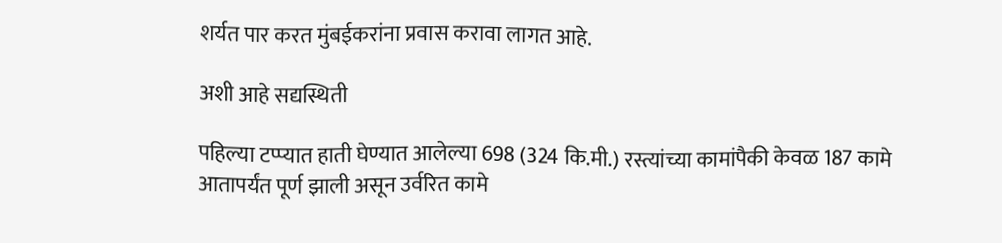शर्यत पार करत मुंबईकरांना प्रवास करावा लागत आहे.

अशी आहे सद्यस्थिती

पहिल्या टप्प्यात हाती घेण्यात आलेल्या 698 (324 कि.मी.) रस्त्यांच्या कामांपैकी केवळ 187 कामे आतापर्यंत पूर्ण झाली असून उर्वरित कामे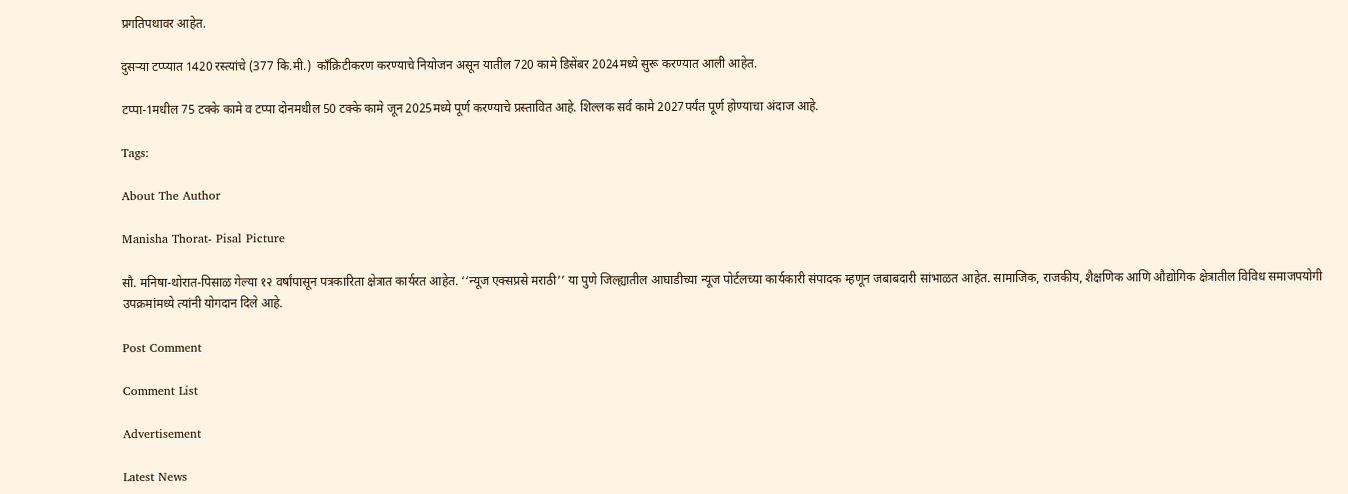प्रगतिपथावर आहेत.

दुसऱ्या टप्प्यात 1420 रस्त्यांचे (377 कि.मी.)  काँक्रिटीकरण करण्याचे नियोजन असून यातील 720 कामे डिसेंबर 2024मध्ये सुरू करण्यात आली आहेत.

टप्पा-1मधील 75 टक्के कामे व टप्पा दोनमधील 50 टक्के कामे जून 2025मध्ये पूर्ण करण्याचे प्रस्तावित आहे. शिल्लक सर्व कामे 2027पर्यंत पूर्ण होण्याचा अंदाज आहे.

Tags:

About The Author

Manisha Thorat- Pisal Picture

सौ. मनिषा-थोरात-पिसाळ गेल्या १२ वर्षांपासून पत्रकारिता क्षेत्रात कार्यरत आहेत. ‘‘न्यूज एक्सप्रसे मराठी’’ या पुणे जिल्ह्यातील आघाडीच्या न्यूज पोर्टलच्या कार्यकारी संपादक म्हणून जबाबदारी सांभाळत आहेत. सामाजिक, राजकीय, शैक्षणिक आणि औद्योगिक क्षेत्रातील विविध समाजपयोगी उपक्रमांमध्ये त्यांनी योगदान दिले आहे.

Post Comment

Comment List

Advertisement

Latest News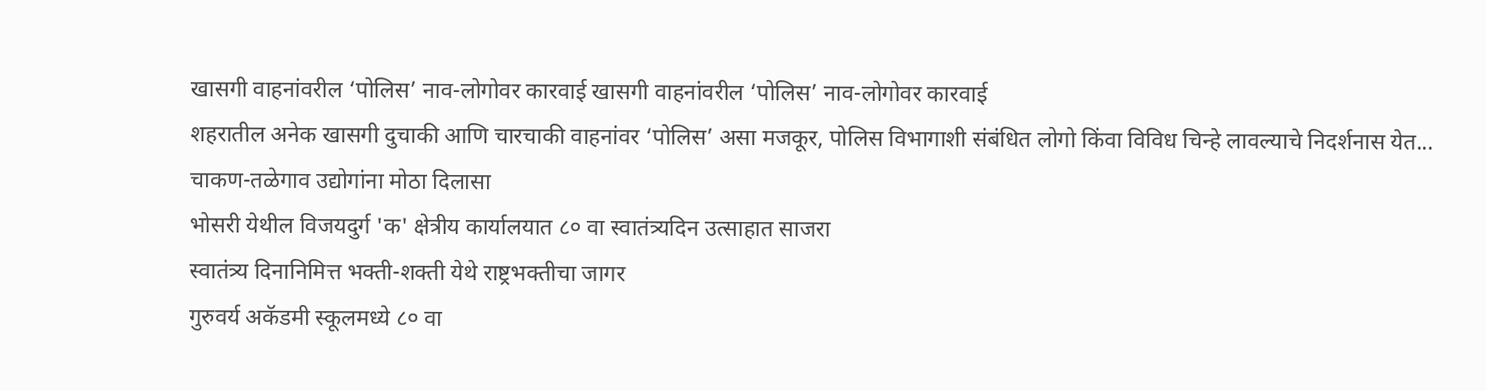खासगी वाहनांवरील ‘पोलिस’ नाव-लोगोवर कारवाई खासगी वाहनांवरील ‘पोलिस’ नाव-लोगोवर कारवाई
शहरातील अनेक खासगी दुचाकी आणि चारचाकी वाहनांवर ‘पोलिस’ असा मजकूर, पोलिस विभागाशी संबंधित लोगो किंवा विविध चिन्हे लावल्याचे निदर्शनास येत...
चाकण-तळेगाव उद्योगांना मोठा दिलासा
भोसरी येथील विजयदुर्ग 'क' क्षेत्रीय कार्यालयात ८० वा स्वातंत्र्यदिन उत्साहात साजरा
स्वातंत्र्य दिनानिमित्त भक्ती-शक्ती येथे राष्ट्रभक्तीचा जागर
गुरुवर्य अकॅडमी स्कूलमध्ये ८० वा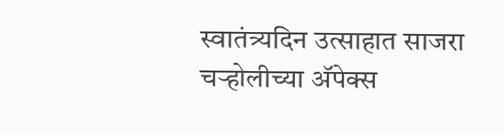स्वातंत्र्यदिन उत्साहात साजरा
चऱ्होलीच्या अ‍ॅपेक्स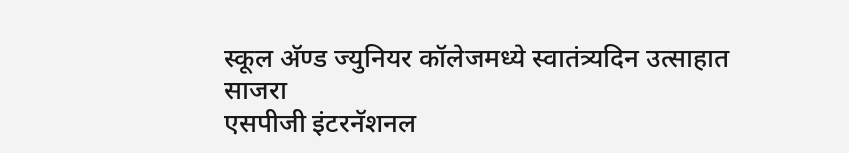स्कूल अ‍ॅण्ड ज्युनियर कॉलेजमध्ये स्वातंत्र्यदिन उत्साहात साजरा
एसपीजी इंटरनॅशनल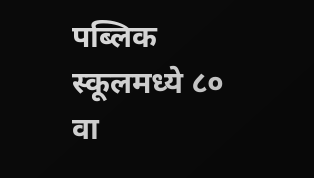पब्लिक स्कूलमध्ये ८० वा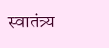स्वातंत्र्य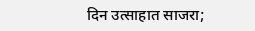दिन उत्साहात साजरा;